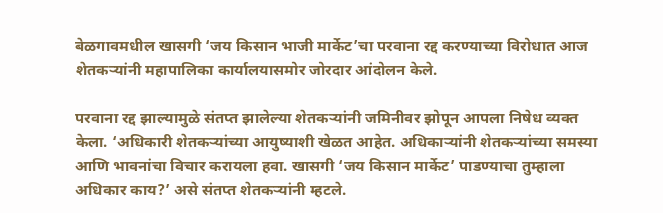बेळगावमधील खासगी ‘जय किसान भाजी मार्केट’चा परवाना रद्द करण्याच्या विरोधात आज शेतकऱ्यांनी महापालिका कार्यालयासमोर जोरदार आंदोलन केले.

परवाना रद्द झाल्यामुळे संतप्त झालेल्या शेतकऱ्यांनी जमिनीवर झोपून आपला निषेध व्यक्त केला. ‘अधिकारी शेतकऱ्यांच्या आयुष्याशी खेळत आहेत. अधिकाऱ्यांनी शेतकऱ्यांच्या समस्या आणि भावनांचा विचार करायला हवा. खासगी ‘जय किसान मार्केट’ पाडण्याचा तुम्हाला अधिकार काय?’ असे संतप्त शेतकऱ्यांनी म्हटले.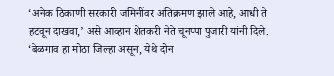‘अनेक ठिकाणी सरकारी जमिनींवर अतिक्रमण झाले आहे, आधी ते हटवून दाखवा,’ असे आव्हान शेतकरी नेते चूनप्पा पुजारी यांनी दिले. ‘बेळगाव हा मोठा जिल्हा असून, येथे दोन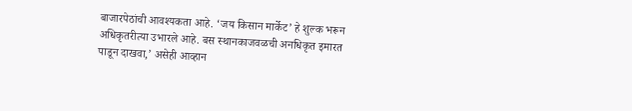बाजारपेठांची आवश्यकता आहे. ‘जय किसान मार्केट’ हे शुल्क भरून अधिकृतरीत्या उभारले आहे. बस स्थानकाजवळची अनधिकृत इमारत पाडून दाखवा,’ असेही आव्हान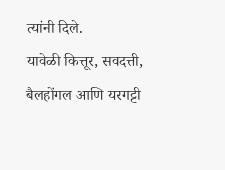त्यांनी दिले.
यावेळी कित्तूर, सवदत्ती, बैलहोंगल आणि यरगट्टी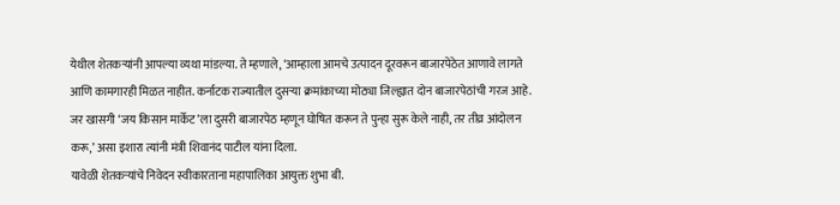येथील शेतकऱ्यांनी आपल्या व्यथा मांडल्या. ते म्हणाले, ‘आम्हाला आमचे उत्पादन दूरवरून बाजारपेठेत आणावे लागते आणि कामगारही मिळत नाहीत. कर्नाटक राज्यातील दुसऱ्या क्रमांकाच्या मोठ्या जिल्ह्यात दोन बाजारपेठांची गरज आहे. जर खासगी ‘जय किसान मार्केट’ला दुसरी बाजारपेठ म्हणून घोषित करून ते पुन्हा सुरू केले नाही, तर तीव्र आंदोलन करू,’ असा इशारा त्यांनी मंत्री शिवानंद पाटील यांना दिला.
यावेळी शेतकऱ्यांचे निवेदन स्वीकारताना महापालिका आयुक्त शुभा बी.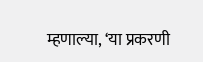म्हणाल्या, ‘या प्रकरणी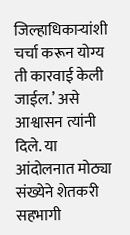जिल्हाधिकाऱ्यांशी चर्चा करून योग्य ती कारवाई केली जाईल.’ असे आश्वासन त्यांनी दिले. या आंदोलनात मोठ्या संख्येने शेतकरी सहभागी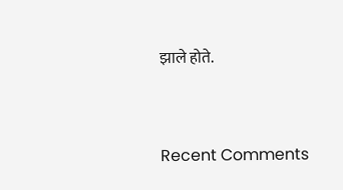झाले होते.


Recent Comments